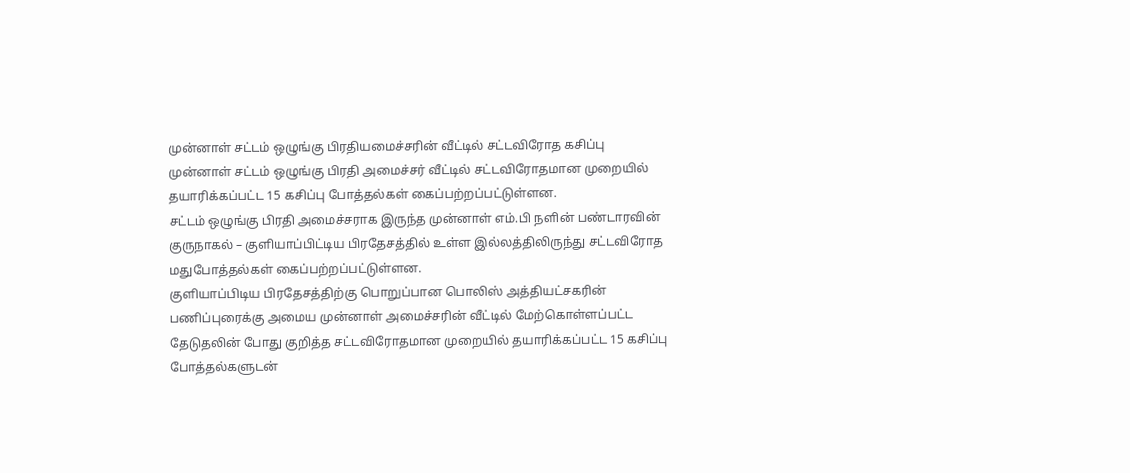முன்னாள் சட்டம் ஒழுங்கு பிரதியமைச்சரின் வீட்டில் சட்டவிரோத கசிப்பு
முன்னாள் சட்டம் ஒழுங்கு பிரதி அமைச்சர் வீட்டில் சட்டவிரோதமான முறையில் தயாரிக்கப்பட்ட 15 கசிப்பு போத்தல்கள் கைப்பற்றப்பட்டுள்ளன.
சட்டம் ஒழுங்கு பிரதி அமைச்சராக இருந்த முன்னாள் எம்.பி நளின் பண்டாரவின் குருநாகல் – குளியாப்பிட்டிய பிரதேசத்தில் உள்ள இல்லத்திலிருந்து சட்டவிரோத மதுபோத்தல்கள் கைப்பற்றப்பட்டுள்ளன.
குளியாப்பிடிய பிரதேசத்திற்கு பொறுப்பான பொலிஸ் அத்தியட்சகரின் பணிப்புரைக்கு அமைய முன்னாள் அமைச்சரின் வீட்டில் மேற்கொள்ளப்பட்ட தேடுதலின் போது குறித்த சட்டவிரோதமான முறையில் தயாரிக்கப்பட்ட 15 கசிப்பு போத்தல்களுடன்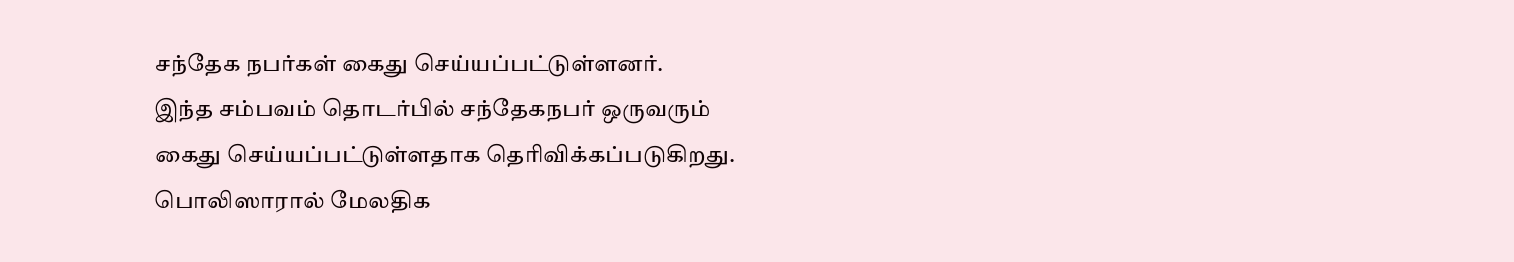சந்தேக நபர்கள் கைது செய்யப்பட்டுள்ளனர்.
இந்த சம்பவம் தொடர்பில் சந்தேகநபர் ஒருவரும் கைது செய்யப்பட்டுள்ளதாக தெரிவிக்கப்படுகிறது.
பொலிஸாரால் மேலதிக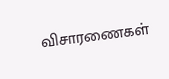விசாரணைகள்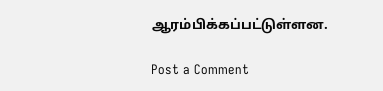ஆரம்பிக்கப்பட்டுள்ளன.

Post a Comment